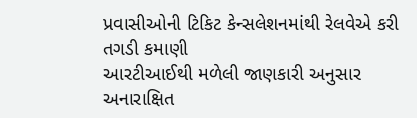પ્રવાસીઓની ટિકિટ કેન્સલેશનમાંથી રેલવેએ કરી તગડી કમાણી
આરટીઆઈથી મળેલી જાણકારી અનુસાર અનારાક્ષિત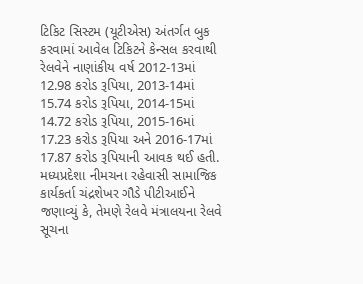ટિકિટ સિસ્ટમ (યૂટીએસ) અંતર્ગત બુક કરવામાં આવેલ ટિકિટને કેન્સલ કરવાથી રેલવેને નાણાંકીય વર્ષ 2012-13માં 12.98 કરોડ રૂપિયા, 2013-14માં 15.74 કરોડ રૂપિયા, 2014-15માં 14.72 કરોડ રૂપિયા, 2015-16માં 17.23 કરોડ રૂપિયા અને 2016-17માં 17.87 કરોડ રૂપિયાની આવક થઈ હતી.
મધ્યપ્રદેશા નીમચના રહેવાસી સામાજિક કાર્યકર્તા ચંદ્રશેખર ગૌડે પીટીઆઈને જણાવ્યું કે, તેમણે રેલવે મંત્રાલયના રેલવે સૂચના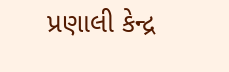પ્રણાલી કેન્દ્ર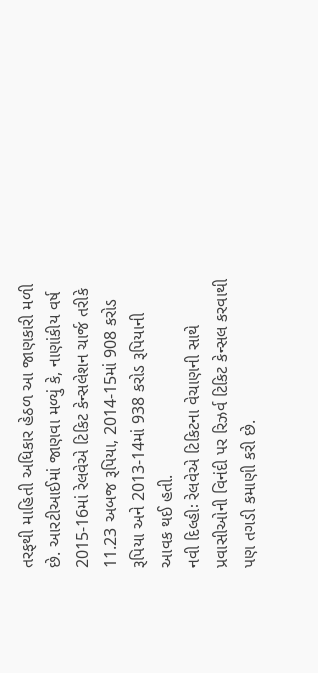તરફથી માહિતી અધિકાર હેઠળ આ જાણકારી મળી છે. આરટીઆઈમાં જાણવા મળ્યું કે, નાણાંકીય વર્ષ 2015-16માં રેલવેએ ટિકિટ કેન્સલેશન ચાર્જ તરીકે 11.23 અબજ રૂપિયા, 2014-15માં 908 કરોડ રૂપિયા અને 2013-14માં 938 કરોડ રૂપિયાની આવક થઈ હતી.
નવી દિલ્હીઃ રેલવેએ ટિકિટના વેચાણની સાથે પ્રવાસીઓની વિનંદી પર રિઝર્વ ટિકિટ કેન્સલ કરવાથી પણ તગડી કમાણી કરી છે.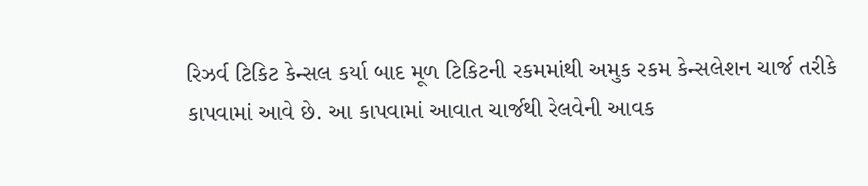રિઝર્વ ટિકિટ કેન્સલ કર્યા બાદ મૂળ ટિકિટની રકમમાંથી અમુક રકમ કેન્સલેશન ચાર્જ તરીકે કાપવામાં આવે છે. આ કાપવામાં આવાત ચાર્જથી રેલવેની આવક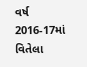વર્ષ 2016-17માં વિતેલા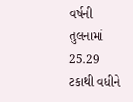વર્ષની તુલનામાં 25.29 ટકાથી વધીને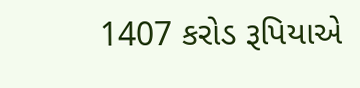1407 કરોડ રૂપિયાએ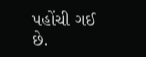પહોંચી ગઈ છે.